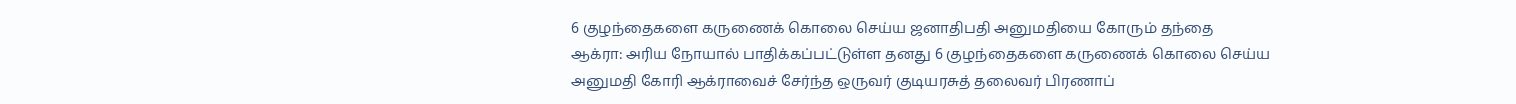6 குழந்தைகளை கருணைக் கொலை செய்ய ஜனாதிபதி அனுமதியை கோரும் தந்தை
ஆக்ரா: அரிய நோயால் பாதிக்கப்பட்டுள்ள தனது 6 குழந்தைகளை கருணைக் கொலை செய்ய அனுமதி கோரி ஆக்ராவைச் சேர்ந்த ஒருவர் குடியரசுத் தலைவர் பிரணாப்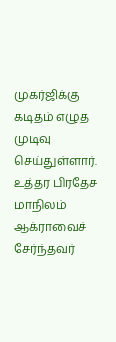முகர்ஜிக்கு கடிதம் எழுத முடிவு செய்துள்ளார்.
உத்தர பிரதேச மாநிலம் ஆக்ராவைச் சேர்ந்தவர்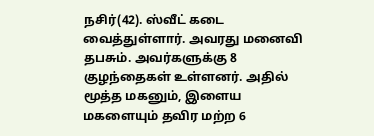நசிர்(42). ஸ்வீட் கடை வைத்துள்ளார். அவரது மனைவி தபசும். அவர்களுக்கு 8 குழந்தைகள் உள்ளனர். அதில் மூத்த மகனும், இளைய மகளையும் தவிர மற்ற 6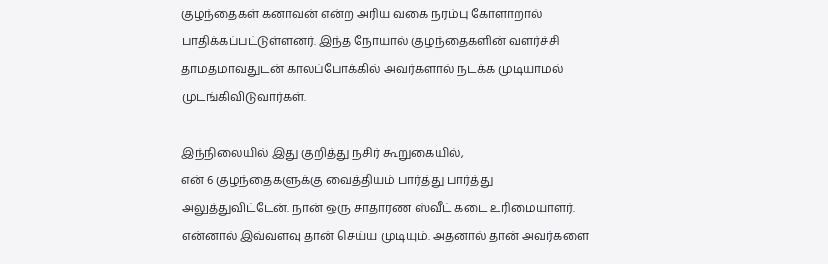குழந்தைகள் கனாவன் என்ற அரிய வகை நரம்பு கோளாறால் பாதிக்கப்பட்டுள்ளனர். இந்த நோயால் குழந்தைகளின் வளர்ச்சி தாமதமாவதுடன் காலப்போக்கில் அவர்களால் நடக்க முடியாமல் முடங்கிவிடுவார்கள்.

இந்நிலையில் இது குறித்து நசிர் கூறுகையில்,
என் 6 குழந்தைகளுக்கு வைத்தியம் பார்த்து பார்த்து அலுத்துவிட்டேன். நான் ஒரு சாதாரண ஸ்வீட் கடை உரிமையாளர். என்னால் இவ்வளவு தான் செய்ய முடியும். அதனால் தான் அவர்களை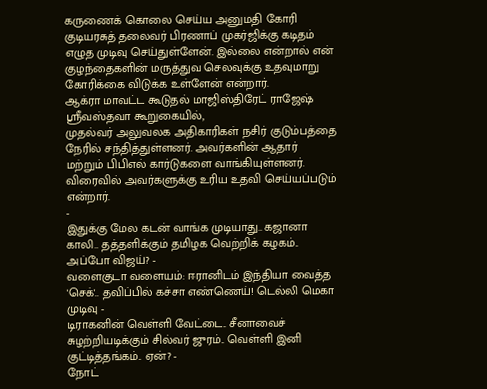கருணைக் கொலை செய்ய அனுமதி கோரி குடியரசுத் தலைவர் பிரணாப் முகர்ஜிக்கு கடிதம் எழுத முடிவு செய்துள்ளேன். இல்லை என்றால் என் குழந்தைகளின் மருத்துவ செலவுக்கு உதவுமாறு கோரிக்கை விடுக்க உள்ளேன் என்றார்.
ஆக்ரா மாவட்ட கூடுதல் மாஜிஸ்திரேட் ராஜேஷ் ஸ்ரீவஸ்தவா கூறுகையில்,
முதல்வர் அலுவலக அதிகாரிகள் நசிர் குடும்பத்தை நேரில் சந்தித்துள்ளனர். அவர்களின் ஆதார் மற்றும் பிபிஎல் கார்டுகளை வாங்கியுள்ளனர். விரைவில் அவர்களுக்கு உரிய உதவி செய்யப்படும் என்றார்.
-
இதுக்கு மேல கடன் வாங்க முடியாது.. கஜானா காலி.. தத்தளிக்கும் தமிழக வெற்றிக் கழகம்.. அப்போ விஜய்? -
வளைகுடா வளையம்: ஈரானிடம் இந்தியா வைத்த 'செக்'.. தவிப்பில் கச்சா எண்ணெய்! டெல்லி மெகா முடிவு -
டிராகனின் வெள்ளி வேட்டை.. சீனாவைச் சுழற்றியடிக்கும் சில்வர் ஜுரம்.. வெள்ளி இனி குட்டித்தங்கம்.. ஏன்? -
நோட்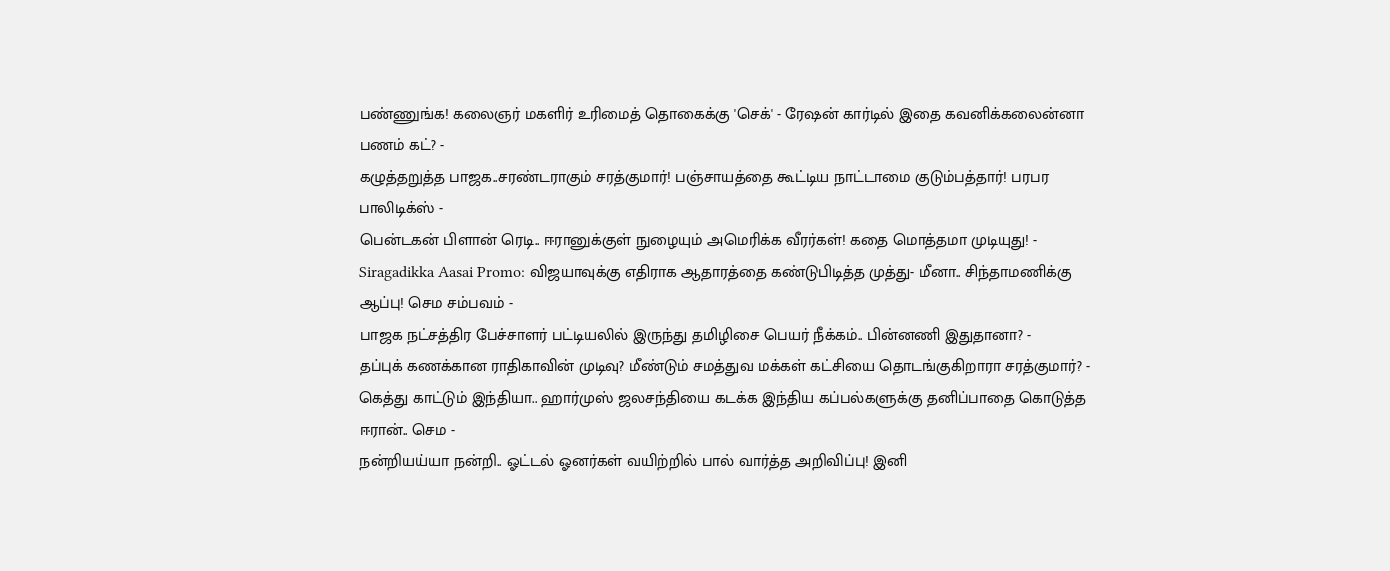பண்ணுங்க! கலைஞர் மகளிர் உரிமைத் தொகைக்கு 'செக்' - ரேஷன் கார்டில் இதை கவனிக்கலைன்னா பணம் கட்? -
கழுத்தறுத்த பாஜக..சரண்டராகும் சரத்குமார்! பஞ்சாயத்தை கூட்டிய நாட்டாமை குடும்பத்தார்! பரபர பாலிடிக்ஸ் -
பென்டகன் பிளான் ரெடி.. ஈரானுக்குள் நுழையும் அமெரிக்க வீரர்கள்! கதை மொத்தமா முடியுது! -
Siragadikka Aasai Promo: விஜயாவுக்கு எதிராக ஆதாரத்தை கண்டுபிடித்த முத்து- மீனா.. சிந்தாமணிக்கு ஆப்பு! செம சம்பவம் -
பாஜக நட்சத்திர பேச்சாளர் பட்டியலில் இருந்து தமிழிசை பெயர் நீக்கம்.. பின்னணி இதுதானா? -
தப்புக் கணக்கான ராதிகாவின் முடிவு? மீண்டும் சமத்துவ மக்கள் கட்சியை தொடங்குகிறாரா சரத்குமார்? -
கெத்து காட்டும் இந்தியா.. ஹார்முஸ் ஜலசந்தியை கடக்க இந்திய கப்பல்களுக்கு தனிப்பாதை கொடுத்த ஈரான்.. செம -
நன்றியய்யா நன்றி.. ஓட்டல் ஓனர்கள் வயிற்றில் பால் வார்த்த அறிவிப்பு! இனி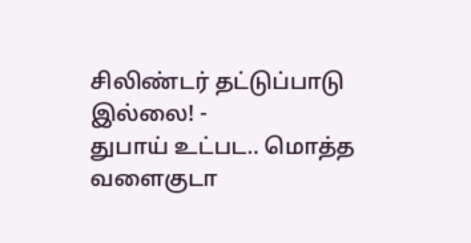சிலிண்டர் தட்டுப்பாடு இல்லை! -
துபாய் உட்பட.. மொத்த வளைகுடா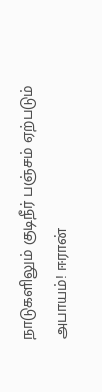நாடுகளிலும் குடிநீர் பஞ்சம் ஏற்படும் அபாயம்! ஈரான்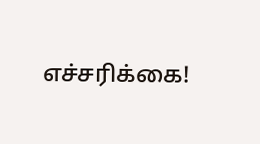எச்சரிக்கை!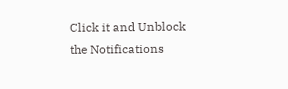Click it and Unblock the Notifications